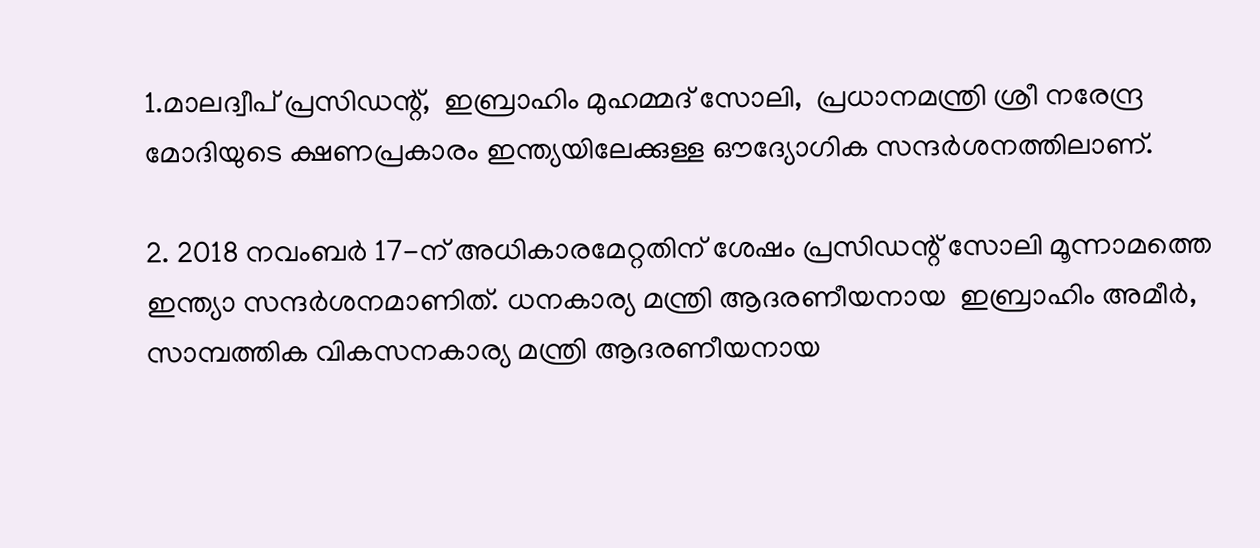1.മാലദ്വീപ് പ്രസിഡന്റ്,  ഇബ്രാഹിം മുഹമ്മദ് സോലി,  പ്രധാനമന്ത്രി ശ്രീ നരേന്ദ്ര മോദിയുടെ ക്ഷണപ്രകാരം ഇന്ത്യയിലേക്കുള്ള ഔദ്യോഗിക സന്ദര്‍ശനത്തിലാണ്.

2. 2018 നവംബര്‍ 17-ന് അധികാരമേറ്റതിന് ശേഷം പ്രസിഡന്റ് സോലി മൂന്നാമത്തെ ഇന്ത്യാ സന്ദര്‍ശനമാണിത്. ധനകാര്യ മന്ത്രി ആദരണീയനായ  ഇബ്രാഹിം അമീര്‍, സാമ്പത്തിക വികസനകാര്യ മന്ത്രി ആദരണീയനായ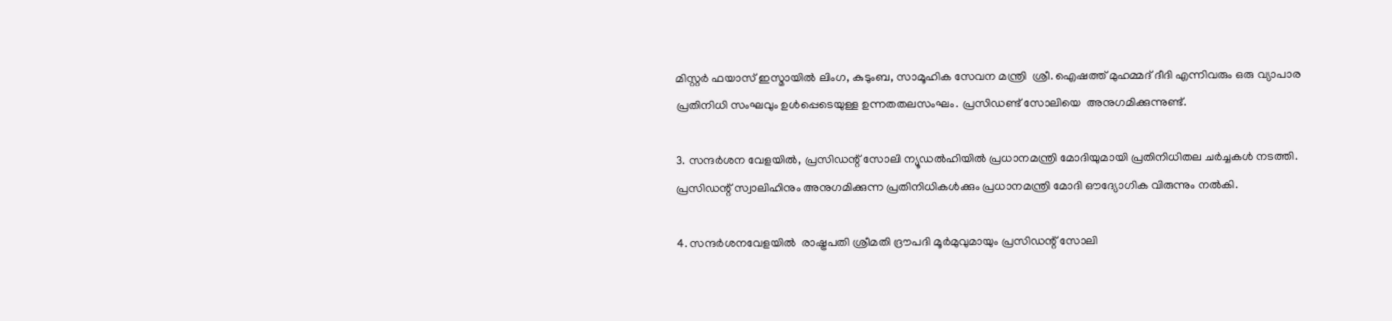മിസ്റ്റര്‍ ഫയാസ് ഇസ്മായില്‍ ലിംഗ, കുടുംബ, സാമൂഹിക സേവന മന്ത്രി  ശ്രീ. ഐഷത്ത് മുഹമ്മദ് ദീദി എന്നിവരും ഒരു വ്യാപാര പ്രതിനിധി സംഘവും ഉള്‍പ്പെടെയുള്ള ഉന്നതതലസംഘം. പ്രസിഡണ്ട് സോലിയെ  അനുഗമിക്കുന്നുണ്ട്.

3. സന്ദര്‍ശന വേളയില്‍, പ്രസിഡന്റ് സോലി ന്യൂഡല്‍ഹിയില്‍ പ്രധാനമന്ത്രി മോദിയുമായി പ്രതിനിധിതല ചര്‍ച്ചകള്‍ നടത്തി. പ്രസിഡന്റ് സ്വാലിഹിനും അനുഗമിക്കുന്ന പ്രതിനിധികള്‍ക്കും പ്രധാനമന്ത്രി മോദി ഔദ്യോഗിക വിരുന്നും നല്‍കി.

4. സന്ദര്‍ശനവേളയില്‍  രാഷ്ട്രപതി ശ്രീമതി ദ്രൗപദി മൂര്‍മുവുമായും പ്രസിഡന്റ് സോലി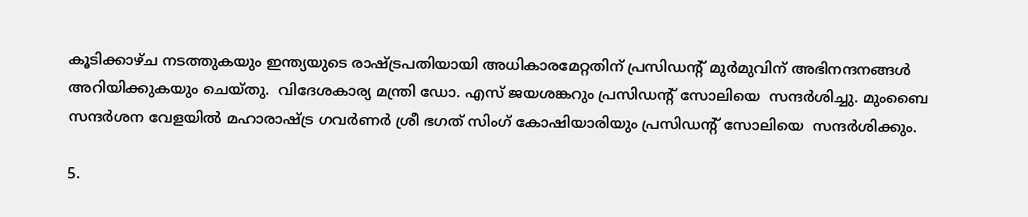കൂടിക്കാഴ്ച നടത്തുകയും ഇന്ത്യയുടെ രാഷ്ട്രപതിയായി അധികാരമേറ്റതിന് പ്രസിഡന്റ് മുര്‍മുവിന് അഭിനന്ദനങ്ങള്‍ അറിയിക്കുകയും ചെയ്തു.  വിദേശകാര്യ മന്ത്രി ഡോ. എസ് ജയശങ്കറും പ്രസിഡന്റ് സോലിയെ  സന്ദര്‍ശിച്ചു. മുംബൈ സന്ദര്‍ശന വേളയില്‍ മഹാരാഷ്ട്ര ഗവര്‍ണര്‍ ശ്രീ ഭഗത് സിംഗ് കോഷിയാരിയും പ്രസിഡന്റ് സോലിയെ  സന്ദര്‍ശിക്കും.

5.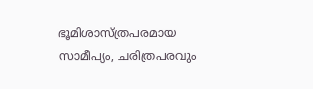ഭൂമിശാസ്ത്രപരമായ സാമീപ്യം, ചരിത്രപരവും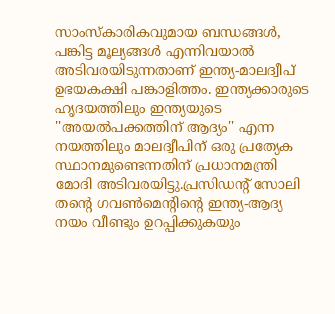സാംസ്‌കാരികവുമായ ബന്ധങ്ങള്‍, പങ്കിട്ട മൂല്യങ്ങള്‍ എന്നിവയാല്‍ അടിവരയിടുന്നതാണ് ഇന്ത്യ-മാലദ്വീപ് ഉഭയകക്ഷി പങ്കാളിത്തം. ഇന്ത്യക്കാരുടെ ഹൃദയത്തിലും ഇന്ത്യയുടെ ''അയല്‍പക്കത്തിന് ആദ്യം'' എന്ന നയത്തിലും മാലദ്വീപിന് ഒരു പ്രത്യേക സ്ഥാനമുണ്ടെന്നതിന് പ്രധാനമന്ത്രി മോദി അടിവരയിട്ടു.പ്രസിഡന്റ് സോലി തന്റെ ഗവണ്‍മെന്റിന്റെ ഇന്ത്യ-ആദ്യ നയം വീണ്ടും ഉറപ്പിക്കുകയും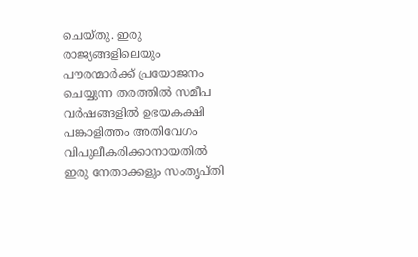ചെയ്തു. ഇരു രാജ്യങ്ങളിലെയും പൗരന്മാര്‍ക്ക് പ്രയോജനം ചെയ്യുന്ന തരത്തില്‍ സമീപ വര്‍ഷങ്ങളില്‍ ഉഭയകക്ഷി പങ്കാളിത്തം അതിവേഗം വിപുലീകരിക്കാനായതില്‍ ഇരു നേതാക്കളും സംതൃപ്തി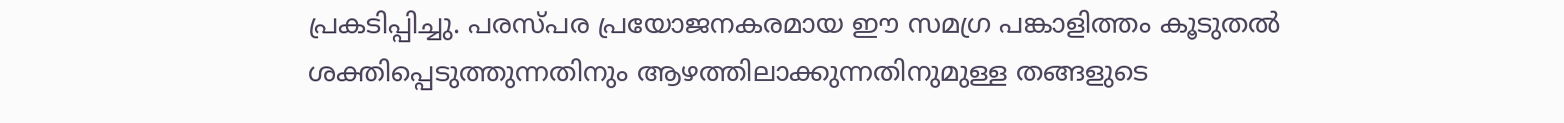പ്രകടിപ്പിച്ചു. പരസ്പര പ്രയോജനകരമായ ഈ സമഗ്ര പങ്കാളിത്തം കൂടുതല്‍ ശക്തിപ്പെടുത്തുന്നതിനും ആഴത്തിലാക്കുന്നതിനുമുള്ള തങ്ങളുടെ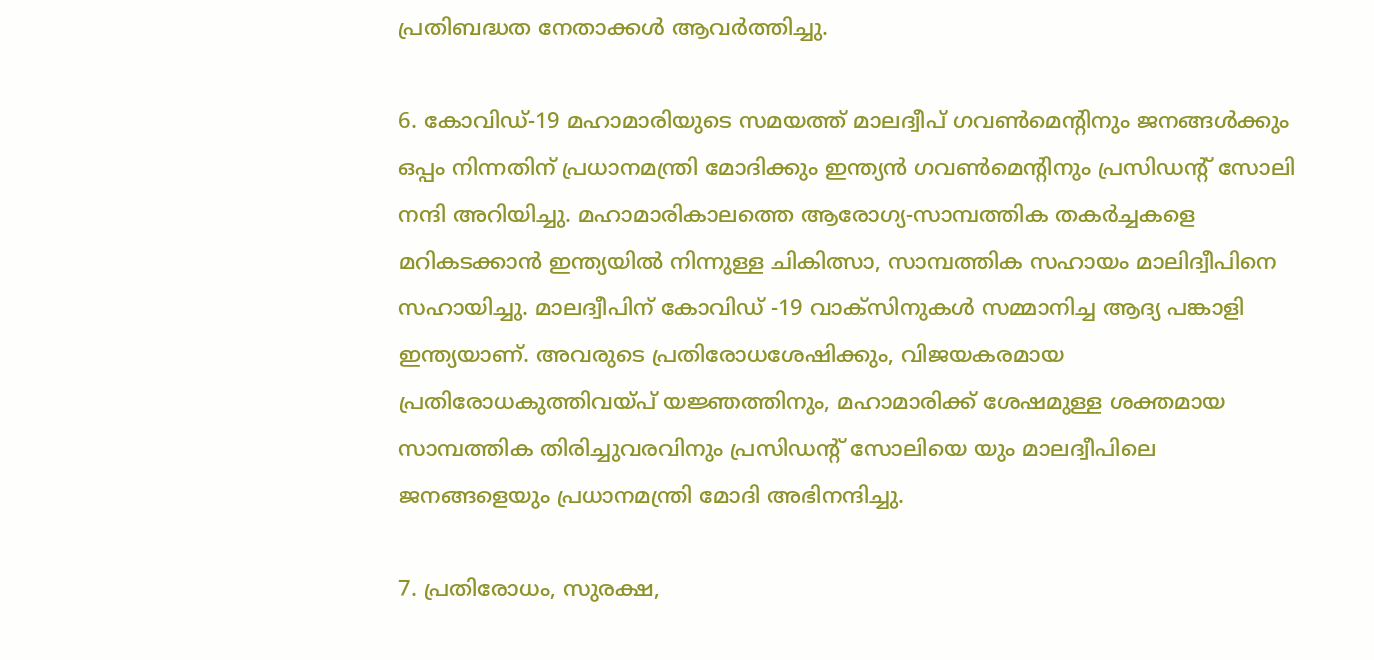പ്രതിബദ്ധത നേതാക്കള്‍ ആവര്‍ത്തിച്ചു.

6. കോവിഡ്-19 മഹാമാരിയുടെ സമയത്ത് മാലദ്വീപ് ഗവണ്‍മെന്റിനും ജനങ്ങള്‍ക്കും ഒപ്പം നിന്നതിന് പ്രധാനമന്ത്രി മോദിക്കും ഇന്ത്യന്‍ ഗവണ്‍മെന്റിനും പ്രസിഡന്റ് സോലി നന്ദി അറിയിച്ചു. മഹാമാരികാലത്തെ ആരോഗ്യ-സാമ്പത്തിക തകര്‍ച്ചകളെ മറികടക്കാന്‍ ഇന്ത്യയില്‍ നിന്നുള്ള ചികിത്സാ, സാമ്പത്തിക സഹായം മാലിദ്വീപിനെ സഹായിച്ചു. മാലദ്വീപിന് കോവിഡ് -19 വാക്‌സിനുകള്‍ സമ്മാനിച്ച ആദ്യ പങ്കാളി ഇന്ത്യയാണ്. അവരുടെ പ്രതിരോധശേഷിക്കും, വിജയകരമായ പ്രതിരോധകുത്തിവയ്പ് യജ്ഞത്തിനും, മഹാമാരിക്ക് ശേഷമുള്ള ശക്തമായ സാമ്പത്തിക തിരിച്ചുവരവിനും പ്രസിഡന്റ് സോലിയെ യും മാലദ്വീപിലെ ജനങ്ങളെയും പ്രധാനമന്ത്രി മോദി അഭിനന്ദിച്ചു.

7. പ്രതിരോധം, സുരക്ഷ,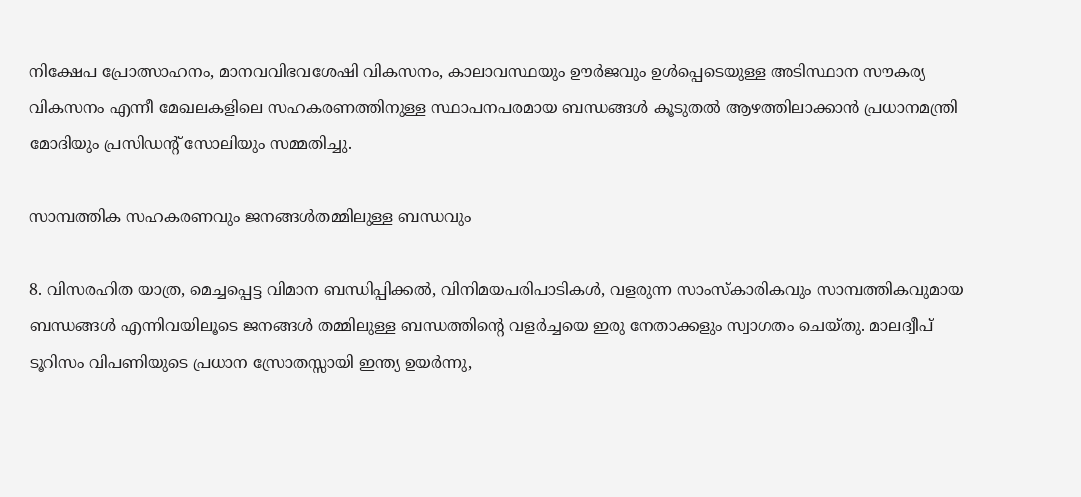നിക്ഷേപ പ്രോത്സാഹനം, മാനവവിഭവശേഷി വികസനം, കാലാവസ്ഥയും ഊര്‍ജവും ഉള്‍പ്പെടെയുള്ള അടിസ്ഥാന സൗകര്യ വികസനം എന്നീ മേഖലകളിലെ സഹകരണത്തിനുള്ള സ്ഥാപനപരമായ ബന്ധങ്ങള്‍ കൂടുതല്‍ ആഴത്തിലാക്കാന്‍ പ്രധാനമന്ത്രി മോദിയും പ്രസിഡന്റ് സോലിയും സമ്മതിച്ചു.

സാമ്പത്തിക സഹകരണവും ജനങ്ങള്‍തമ്മിലുള്ള ബന്ധവും

8. വിസരഹിത യാത്ര, മെച്ചപ്പെട്ട വിമാന ബന്ധിപ്പിക്കല്‍, വിനിമയപരിപാടികള്‍, വളരുന്ന സാംസ്‌കാരികവും സാമ്പത്തികവുമായ ബന്ധങ്ങള്‍ എന്നിവയിലൂടെ ജനങ്ങള്‍ തമ്മിലുള്ള ബന്ധത്തിന്റെ വളര്‍ച്ചയെ ഇരു നേതാക്കളും സ്വാഗതം ചെയ്തു. മാലദ്വീപ് ടൂറിസം വിപണിയുടെ പ്രധാന സ്രോതസ്സായി ഇന്ത്യ ഉയര്‍ന്നു,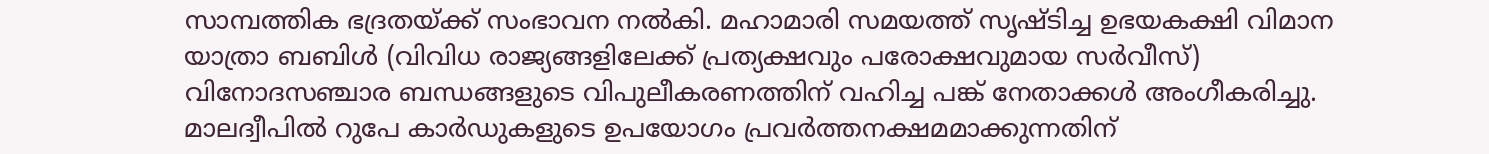സാമ്പത്തിക ഭദ്രതയ്ക്ക് സംഭാവന നല്‍കി. മഹാമാരി സമയത്ത് സൃഷ്ടിച്ച ഉഭയകക്ഷി വിമാന യാത്രാ ബബിള്‍ (വിവിധ രാജ്യങ്ങളിലേക്ക് പ്രത്യക്ഷവും പരോക്ഷവുമായ സര്‍വീസ്) വിനോദസഞ്ചാര ബന്ധങ്ങളുടെ വിപുലീകരണത്തിന് വഹിച്ച പങ്ക് നേതാക്കള്‍ അംഗീകരിച്ചു. മാലദ്വീപില്‍ റുപേ കാര്‍ഡുകളുടെ ഉപയോഗം പ്രവര്‍ത്തനക്ഷമമാക്കുന്നതിന്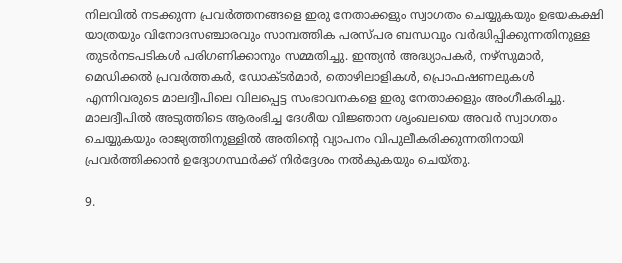നിലവില്‍ നടക്കുന്ന പ്രവര്‍ത്തനങ്ങളെ ഇരു നേതാക്കളും സ്വാഗതം ചെയ്യുകയും ഉഭയകക്ഷി യാത്രയും വിനോദസഞ്ചാരവും സാമ്പത്തിക പരസ്പര ബന്ധവും വര്‍ദ്ധിപ്പിക്കുന്നതിനുള്ള തുടര്‍നടപടികള്‍ പരിഗണിക്കാനും സമ്മതിച്ചു. ഇന്ത്യന്‍ അദ്ധ്യാപകര്‍, നഴ്‌സുമാര്‍, മെഡിക്കല്‍ പ്രവര്‍ത്തകര്‍, ഡോക്ടര്‍മാര്‍, തൊഴിലാളികള്‍, പ്രൊഫഷണലുകള്‍ എന്നിവരുടെ മാലദ്വീപിലെ വിലപ്പെട്ട സംഭാവനകളെ ഇരു നേതാക്കളും അംഗീകരിച്ചു. മാലദ്വീപില്‍ അടുത്തിടെ ആരംഭിച്ച ദേശീയ വിജ്ഞാന ശൃംഖലയെ അവര്‍ സ്വാഗതം ചെയ്യുകയും രാജ്യത്തിനുള്ളില്‍ അതിന്റെ വ്യാപനം വിപുലീകരിക്കുന്നതിനായി പ്രവര്‍ത്തിക്കാന്‍ ഉദ്യോഗസ്ഥര്‍ക്ക് നിര്‍ദ്ദേശം നല്‍കുകയും ചെയ്തു.

9.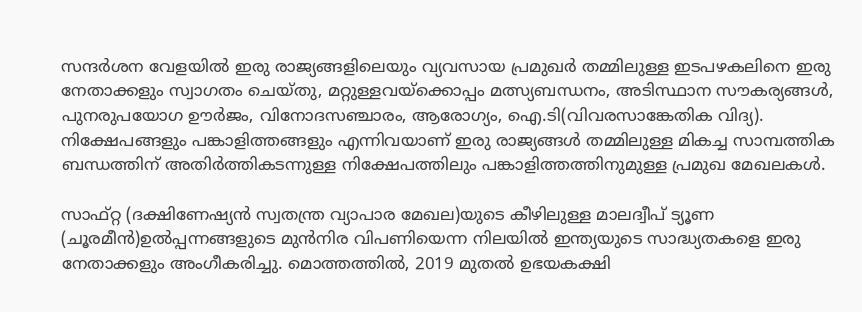സന്ദര്‍ശന വേളയില്‍ ഇരു രാജ്യങ്ങളിലെയും വ്യവസായ പ്രമുഖര്‍ തമ്മിലുള്ള ഇടപഴകലിനെ ഇരു നേതാക്കളും സ്വാഗതം ചെയ്തു, മറ്റുള്ളവയ്‌ക്കൊപ്പം മത്സ്യബന്ധനം, അടിസ്ഥാന സൗകര്യങ്ങള്‍, പുനരുപയോഗ ഊര്‍ജം, വിനോദസഞ്ചാരം, ആരോഗ്യം, ഐ.ടി(വിവരസാങ്കേതിക വിദ്യ). നിക്ഷേപങ്ങളും പങ്കാളിത്തങ്ങളും എന്നിവയാണ് ഇരു രാജ്യങ്ങള്‍ തമ്മിലുള്ള മികച്ച സാമ്പത്തിക ബന്ധത്തിന് അതിര്‍ത്തികടന്നുള്ള നിക്ഷേപത്തിലും പങ്കാളിത്തത്തിനുമുള്ള പ്രമുഖ മേഖലകള്‍.

സാഫ്റ്റ (ദക്ഷിണേഷ്യന്‍ സ്വതന്ത്ര വ്യാപാര മേഖല)യുടെ കീഴിലുള്ള മാലദ്വീപ് ട്യൂണ (ചൂരമീന്‍)ഉല്‍പ്പന്നങ്ങളുടെ മുന്‍നിര വിപണിയെന്ന നിലയില്‍ ഇന്ത്യയുടെ സാദ്ധ്യതകളെ ഇരു നേതാക്കളും അംഗീകരിച്ചു. മൊത്തത്തില്‍, 2019 മുതല്‍ ഉഭയകക്ഷി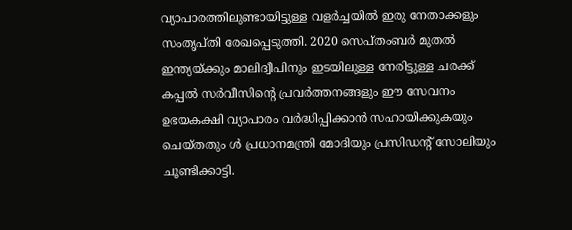വ്യാപാരത്തിലുണ്ടായിട്ടുള്ള വളര്‍ച്ചയില്‍ ഇരു നേതാക്കളും സംതൃപ്തി രേഖപ്പെടുത്തി. 2020 സെപ്തംബര്‍ മുതല്‍ ഇന്ത്യയ്ക്കും മാലിദ്വീപിനും ഇടയിലുള്ള നേരിട്ടുള്ള ചരക്ക് കപ്പല്‍ സര്‍വീസിന്റെ പ്രവര്‍ത്തനങ്ങളും ഈ സേവനം ഉഭയകക്ഷി വ്യാപാരം വര്‍ദ്ധിപ്പിക്കാന്‍ സഹായിക്കുകയും ചെയ്തതും ള്‍ പ്രധാനമന്ത്രി മോദിയും പ്രസിഡന്റ് സോലിയും  ചൂണ്ടിക്കാട്ടി.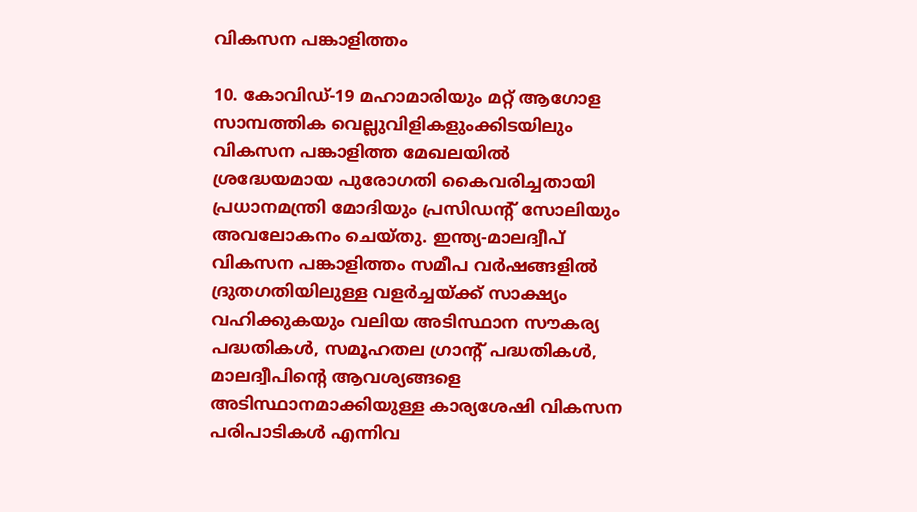വികസന പങ്കാളിത്തം

10. കോവിഡ്-19 മഹാമാരിയും മറ്റ് ആഗോള സാമ്പത്തിക വെല്ലുവിളികളുംക്കിടയിലും വികസന പങ്കാളിത്ത മേഖലയില്‍ ശ്രദ്ധേയമായ പുരോഗതി കൈവരിച്ചതായി പ്രധാനമന്ത്രി മോദിയും പ്രസിഡന്റ് സോലിയും  അവലോകനം ചെയ്തു. ഇന്ത്യ-മാലദ്വീപ് വികസന പങ്കാളിത്തം സമീപ വര്‍ഷങ്ങളില്‍ ദ്രുതഗതിയിലുള്ള വളര്‍ച്ചയ്ക്ക് സാക്ഷ്യം വഹിക്കുകയും വലിയ അടിസ്ഥാന സൗകര്യ പദ്ധതികള്‍, സമൂഹതല ഗ്രാന്റ് പദ്ധതികള്‍, മാലദ്വീപിന്റെ ആവശ്യങ്ങളെ അടിസ്ഥാനമാക്കിയുള്ള കാര്യശേഷി വികസന പരിപാടികള്‍ എന്നിവ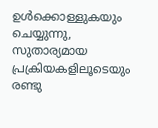ഉള്‍ക്കൊള്ളുകയും ചെയ്യുന്നു, സുതാര്യമായ പ്രക്രിയകളിലൂടെയും രണ്ടു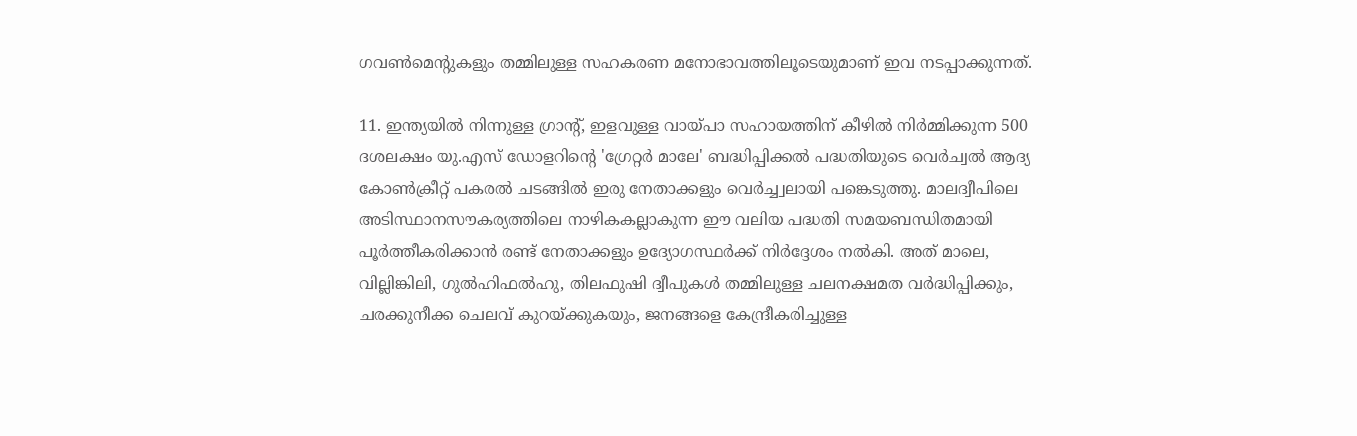ഗവണ്‍മെന്റുകളും തമ്മിലുള്ള സഹകരണ മനോഭാവത്തിലൂടെയുമാണ് ഇവ നടപ്പാക്കുന്നത്.

11. ഇന്ത്യയില്‍ നിന്നുള്ള ഗ്രാന്റ്, ഇളവുള്ള വായ്പാ സഹായത്തിന് കീഴില്‍ നിര്‍മ്മിക്കുന്ന 500 ദശലക്ഷം യു.എസ് ഡോളറിന്റെ 'ഗ്രേറ്റര്‍ മാലേ' ബദ്ധിപ്പിക്കല്‍ പദ്ധതിയുടെ വെര്‍ച്വല്‍ ആദ്യ കോണ്‍ക്രീറ്റ് പകരല്‍ ചടങ്ങില്‍ ഇരു നേതാക്കളും വെര്‍ച്ച്വലായി പങ്കെടുത്തു. മാലദ്വീപിലെ അടിസ്ഥാനസൗകര്യത്തിലെ നാഴികകല്ലാകുന്ന ഈ വലിയ പദ്ധതി സമയബന്ധിതമായി പൂര്‍ത്തീകരിക്കാന്‍ രണ്ട് നേതാക്കളും ഉദ്യോഗസ്ഥര്‍ക്ക് നിര്‍ദ്ദേശം നല്‍കി. അത് മാലെ, വില്ലിങ്കിലി, ഗുല്‍ഹിഫല്‍ഹു, തിലഫുഷി ദ്വീപുകള്‍ തമ്മിലുള്ള ചലനക്ഷമത വര്‍ദ്ധിപ്പിക്കും, ചരക്കുനീക്ക ചെലവ് കുറയ്ക്കുകയും, ജനങ്ങളെ കേന്ദ്രീകരിച്ചുള്ള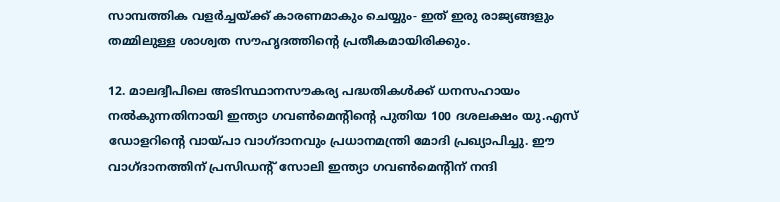സാമ്പത്തിക വളര്‍ച്ചയ്ക്ക് കാരണമാകും ചെയ്യും- ഇത് ഇരു രാജ്യങ്ങളും തമ്മിലുള്ള ശാശ്വത സൗഹൃദത്തിന്റെ പ്രതീകമായിരിക്കും.

12. മാലദ്വീപിലെ അടിസ്ഥാനസൗകര്യ പദ്ധതികള്‍ക്ക് ധനസഹായം നല്‍കുന്നതിനായി ഇന്ത്യാ ഗവണ്‍മെന്റിന്റെ പുതിയ 100 ദശലക്ഷം യു.എസ് ഡോളറിന്റെ വായ്പാ വാഗ്ദാനവും പ്രധാനമന്ത്രി മോദി പ്രഖ്യാപിച്ചു. ഈ വാഗ്ദാനത്തിന് പ്രസിഡന്റ് സോലി ഇന്ത്യാ ഗവണ്‍മെന്റിന് നന്ദി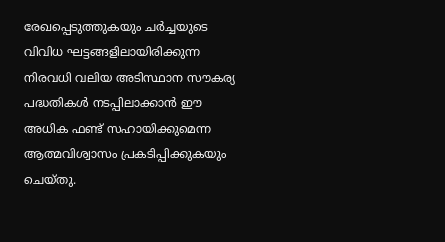രേഖപ്പെടുത്തുകയും ചര്‍ച്ചയുടെ വിവിധ ഘട്ടങ്ങളിലായിരിക്കുന്ന നിരവധി വലിയ അടിസ്ഥാന സൗകര്യ പദ്ധതികള്‍ നടപ്പിലാക്കാന്‍ ഈ അധിക ഫണ്ട് സഹായിക്കുമെന്ന ആത്മവിശ്വാസം പ്രകടിപ്പിക്കുകയും ചെയ്തു.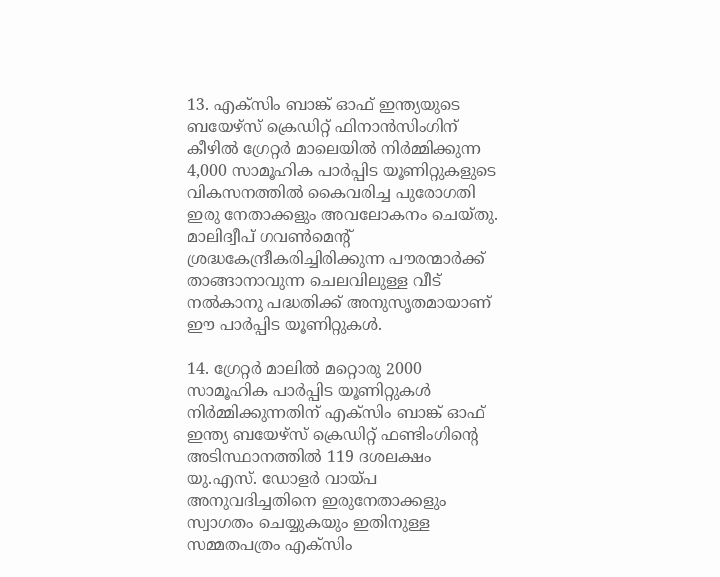13. എക്‌സിം ബാങ്ക് ഓഫ് ഇന്ത്യയുടെ ബയേഴ്‌സ് ക്രെഡിറ്റ് ഫിനാന്‍സിംഗിന് കീഴില്‍ ഗ്രേറ്റര്‍ മാലെയില്‍ നിര്‍മ്മിക്കുന്ന 4,000 സാമൂഹിക പാര്‍പ്പിട യൂണിറ്റുകളുടെ വികസനത്തില്‍ കൈവരിച്ച പുരോഗതി ഇരു നേതാക്കളും അവലോകനം ചെയ്തു. മാലിദ്വീപ് ഗവണ്‍മെന്റ് ശ്രദ്ധകേന്ദ്രീകരിച്ചിരിക്കുന്ന പൗരന്മാര്‍ക്ക് താങ്ങാനാവുന്ന ചെലവിലുള്ള വീട് നല്‍കാനു പദ്ധതിക്ക് അനുസൃതമായാണ് ഈ പാര്‍പ്പിട യൂണിറ്റുകള്‍.

14. ഗ്രേറ്റര്‍ മാലില്‍ മറ്റൊരു 2000 സാമൂഹിക പാര്‍പ്പിട യൂണിറ്റുകള്‍ നിര്‍മ്മിക്കുന്നതിന് എക്‌സിം ബാങ്ക് ഓഫ് ഇന്ത്യ ബയേഴ്‌സ് ക്രെഡിറ്റ് ഫണ്ടിംഗിന്റെ അടിസ്ഥാനത്തില്‍ 119 ദശലക്ഷം യു.എസ്. ഡോളര്‍ വായ്പ അനുവദിച്ചതിനെ ഇരുനേതാക്കളും സ്വാഗതം ചെയ്യുകയും ഇതിനുള്ള സമ്മതപത്രം എക്‌സിം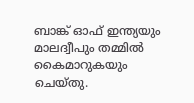ബാങ്ക് ഓഫ് ഇന്ത്യയും  മാലദ്വീപും തമ്മില്‍ കൈമാറുകയും ചെയ്തു.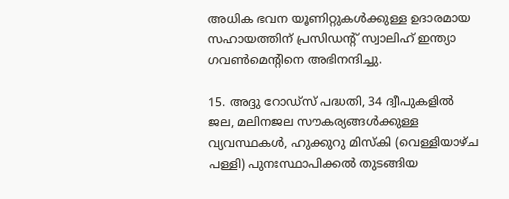അധിക ഭവന യൂണിറ്റുകള്‍ക്കുള്ള ഉദാരമായ സഹായത്തിന് പ്രസിഡന്റ് സ്വാലിഹ് ഇന്ത്യാ ഗവണ്‍മെന്റിനെ അഭിനന്ദിച്ചു.

15. അദ്ദു റോഡ്‌സ് പദ്ധതി, 34 ദ്വീപുകളില്‍ ജല, മലിനജല സൗകര്യങ്ങള്‍ക്കുള്ള വ്യവസ്ഥകള്‍, ഹുക്കുറു മിസ്‌കി (വെള്ളിയാഴ്ച പള്ളി) പുനഃസ്ഥാപിക്കല്‍ തുടങ്ങിയ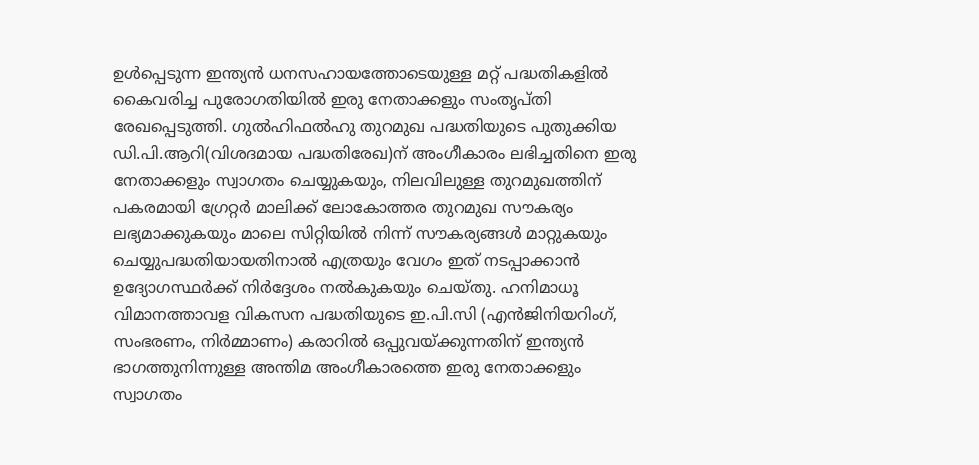ഉള്‍പ്പെടുന്ന ഇന്ത്യന്‍ ധനസഹായത്തോടെയുള്ള മറ്റ് പദ്ധതികളില്‍ കൈവരിച്ച പുരോഗതിയില്‍ ഇരു നേതാക്കളും സംതൃപ്തി രേഖപ്പെടുത്തി. ഗുല്‍ഹിഫല്‍ഹു തുറമുഖ പദ്ധതിയുടെ പുതുക്കിയ ഡി.പി.ആറി(വിശദമായ പദ്ധതിരേഖ)ന് അംഗീകാരം ലഭിച്ചതിനെ ഇരു നേതാക്കളും സ്വാഗതം ചെയ്യുകയും, നിലവിലുള്ള തുറമുഖത്തിന് പകരമായി ഗ്രേറ്റര്‍ മാലിക്ക് ലോകോത്തര തുറമുഖ സൗകര്യം ലഭ്യമാക്കുകയും മാലെ സിറ്റിയില്‍ നിന്ന് സൗകര്യങ്ങള്‍ മാറ്റുകയും ചെയ്യുപദ്ധതിയായതിനാല്‍ എത്രയും വേഗം ഇത് നടപ്പാക്കാന്‍ ഉദ്യോഗസ്ഥര്‍ക്ക് നിര്‍ദ്ദേശം നല്‍കുകയും ചെയ്തു. ഹനിമാധൂ വിമാനത്താവള വികസന പദ്ധതിയുടെ ഇ.പി.സി (എന്‍ജിനിയറിംഗ്, സംഭരണം, നിര്‍മ്മാണം) കരാറില്‍ ഒപ്പുവയ്ക്കുന്നതിന് ഇന്ത്യന്‍ ഭാഗത്തുനിന്നുള്ള അന്തിമ അംഗീകാരത്തെ ഇരു നേതാക്കളും സ്വാഗതം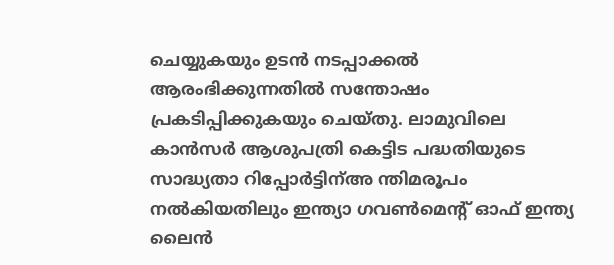ചെയ്യുകയും ഉടന്‍ നടപ്പാക്കല്‍ ആരംഭിക്കുന്നതില്‍ സന്തോഷം പ്രകടിപ്പിക്കുകയും ചെയ്തു. ലാമുവിലെ കാന്‍സര്‍ ആശുപത്രി കെട്ടിട പദ്ധതിയുടെ സാദ്ധ്യതാ റിപ്പോര്‍ട്ടിന്അ ന്തിമരൂപം നല്‍കിയതിലും ഇന്ത്യാ ഗവണ്‍മെന്റ് ഓഫ് ഇന്ത്യ ലൈന്‍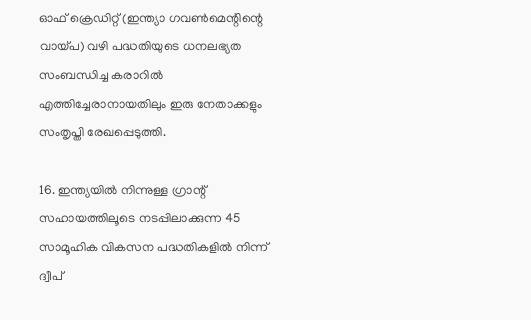ഓഫ് ക്രെഡിറ്റ് (ഇന്ത്യാ ഗവണ്‍മെന്റിന്റെ വായ്പ) വഴി പദ്ധതിയുടെ ധനലഭ്യത സംബന്ധിച്ച കരാറില്‍ എത്തിച്ചേരാനായതിലും ഇരു നേതാക്കളും സംതൃപ്തി രേഖപ്പെടുത്തി.

16. ഇന്ത്യയില്‍ നിന്നുള്ള ഗ്രാന്റ് സഹായത്തിലൂടെ നടപ്പിലാക്കുന്ന 45 സാമൂഹിക വികസന പദ്ധതികളില്‍ നിന്ന് ദ്വീപ്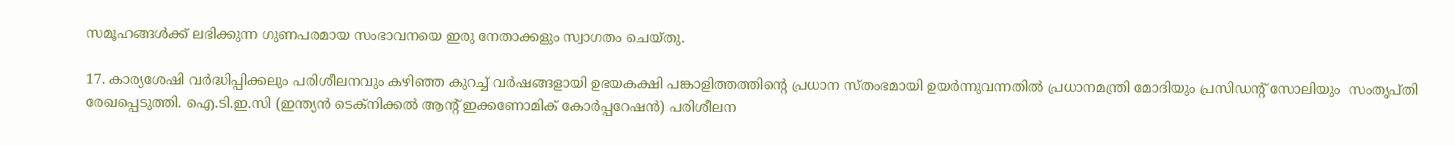സമൂഹങ്ങള്‍ക്ക് ലഭിക്കുന്ന ഗുണപരമായ സംഭാവനയെ ഇരു നേതാക്കളും സ്വാഗതം ചെയ്തു.

17. കാര്യശേഷി വര്‍ദ്ധിപ്പിക്കലും പരിശീലനവും കഴിഞ്ഞ കുറച്ച് വര്‍ഷങ്ങളായി ഉഭയകക്ഷി പങ്കാളിത്തത്തിന്റെ പ്രധാന സ്തംഭമായി ഉയര്‍ന്നുവന്നതില്‍ പ്രധാനമന്ത്രി മോദിയും പ്രസിഡന്റ് സോലിയും  സംതൃപ്തി രേഖപ്പെടുത്തി. ഐ.ടി.ഇ.സി (ഇന്ത്യന്‍ ടെക്‌നിക്കല്‍ ആന്റ് ഇക്കണോമിക് കോര്‍പ്പറേഷന്‍) പരിശീലന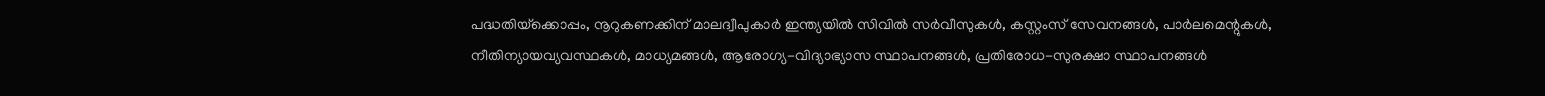പദ്ധതിയ്‌ക്കൊപ്പം, നൂറുകണക്കിന് മാലദ്വീപുകാര്‍ ഇന്ത്യയില്‍ സിവില്‍ സര്‍വീസുകള്‍, കസ്റ്റംസ് സേവനങ്ങള്‍, പാര്‍ലമെന്റുകള്‍, നീതിന്യായവ്യവസ്ഥകള്‍, മാധ്യമങ്ങള്‍, ആരോഗ്യ-വിദ്യാഭ്യാസ സ്ഥാപനങ്ങള്‍, പ്രതിരോധ-സുരക്ഷാ സ്ഥാപനങ്ങള്‍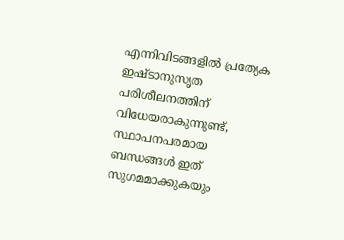എന്നിവിടങ്ങളില്‍ പ്രത്യേക ഇഷ്ടാനുസൃത പരിശീലനത്തിന് വിധേയരാകുന്നുണ്ട്, സ്ഥാപനപരമായ ബന്ധങ്ങള്‍ ഇത് സുഗമമാക്കുകയും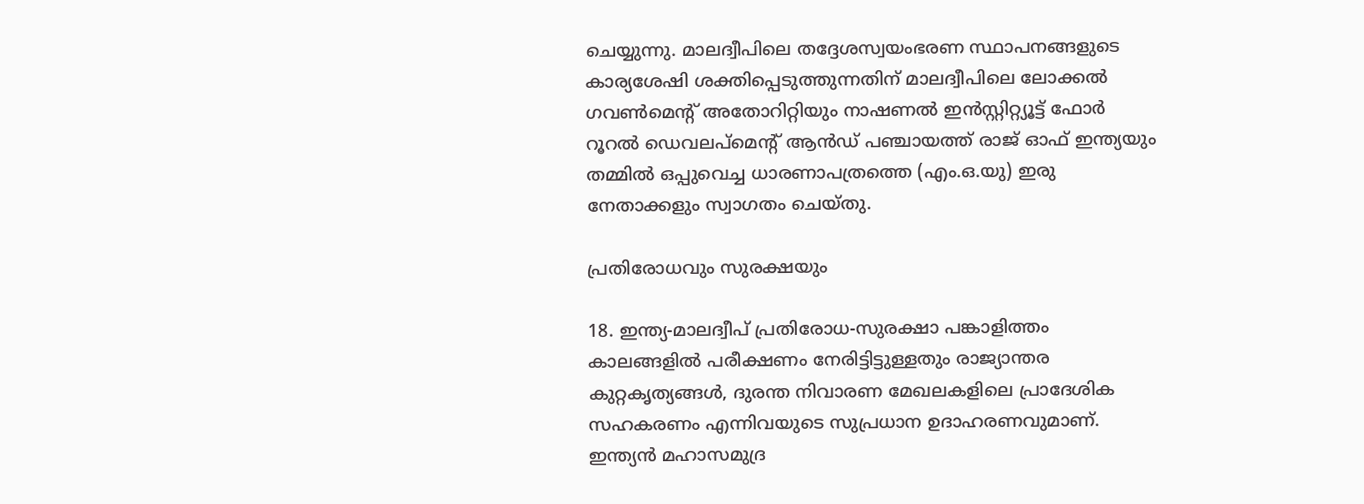ചെയ്യുന്നു. മാലദ്വീപിലെ തദ്ദേശസ്വയംഭരണ സ്ഥാപനങ്ങളുടെ കാര്യശേഷി ശക്തിപ്പെടുത്തുന്നതിന് മാലദ്വീപിലെ ലോക്കല്‍ ഗവണ്‍മെന്റ് അതോറിറ്റിയും നാഷണല്‍ ഇന്‍സ്റ്റിറ്റ്യൂട്ട് ഫോര്‍ റൂറല്‍ ഡെവലപ്‌മെന്റ് ആന്‍ഡ് പഞ്ചായത്ത് രാജ് ഓഫ് ഇന്ത്യയും തമ്മില്‍ ഒപ്പുവെച്ച ധാരണാപത്രത്തെ (എം.ഒ.യു) ഇരു നേതാക്കളും സ്വാഗതം ചെയ്തു.

പ്രതിരോധവും സുരക്ഷയും

18. ഇന്ത്യ-മാലദ്വീപ് പ്രതിരോധ-സുരക്ഷാ പങ്കാളിത്തം കാലങ്ങളില്‍ പരീക്ഷണം നേരിട്ടിട്ടുള്ളതും രാജ്യാന്തര കുറ്റകൃത്യങ്ങള്‍, ദുരന്ത നിവാരണ മേഖലകളിലെ പ്രാദേശിക സഹകരണം എന്നിവയുടെ സുപ്രധാന ഉദാഹരണവുമാണ്. ഇന്ത്യന്‍ മഹാസമുദ്ര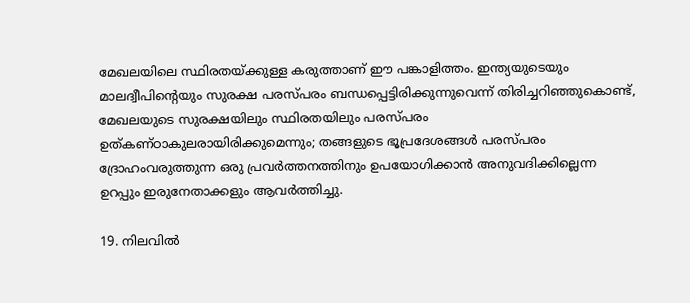മേഖലയിലെ സ്ഥിരതയ്ക്കുള്ള കരുത്താണ് ഈ പങ്കാളിത്തം. ഇന്ത്യയുടെയും മാലദ്വീപിന്റെയും സുരക്ഷ പരസ്പരം ബന്ധപ്പെട്ടിരിക്കുന്നുവെന്ന് തിരിച്ചറിഞ്ഞുകൊണ്ട്, മേഖലയുടെ സുരക്ഷയിലും സ്ഥിരതയിലും പരസ്പരം ഉത്കണ്ഠാകുലരായിരിക്കുമെന്നും; തങ്ങളുടെ ഭൂപ്രദേശങ്ങള്‍ പരസ്പരം ദ്രോഹംവരുത്തുന്ന ഒരു പ്രവര്‍ത്തനത്തിനും ഉപയോഗിക്കാന്‍ അനുവദിക്കില്ലെന്ന ഉറപ്പും ഇരുനേതാക്കളും ആവര്‍ത്തിച്ചു.

19. നിലവില്‍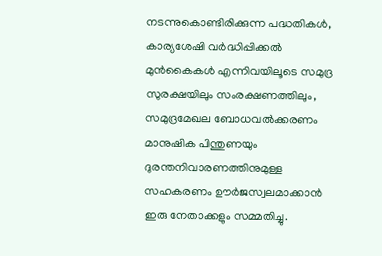നടന്നുകൊണ്ടിരിക്കുന്ന പദ്ധതികള്‍, കാര്യശേഷി വര്‍ദ്ധിപ്പിക്കല്‍ മുന്‍കൈകള്‍ എന്നിവയിലൂടെ സമുദ്ര സുരക്ഷയിലും സംരക്ഷണത്തിലും, സമുദ്രമേഖല ബോധവല്‍ക്കരണം മാനുഷിക പിന്തുണയും ദുരന്തനിവാരണത്തിനുമുള്ള സഹകരണം ഊര്‍ജസ്വലമാക്കാന്‍ ഇരു നേതാക്കളും സമ്മതിച്ചു.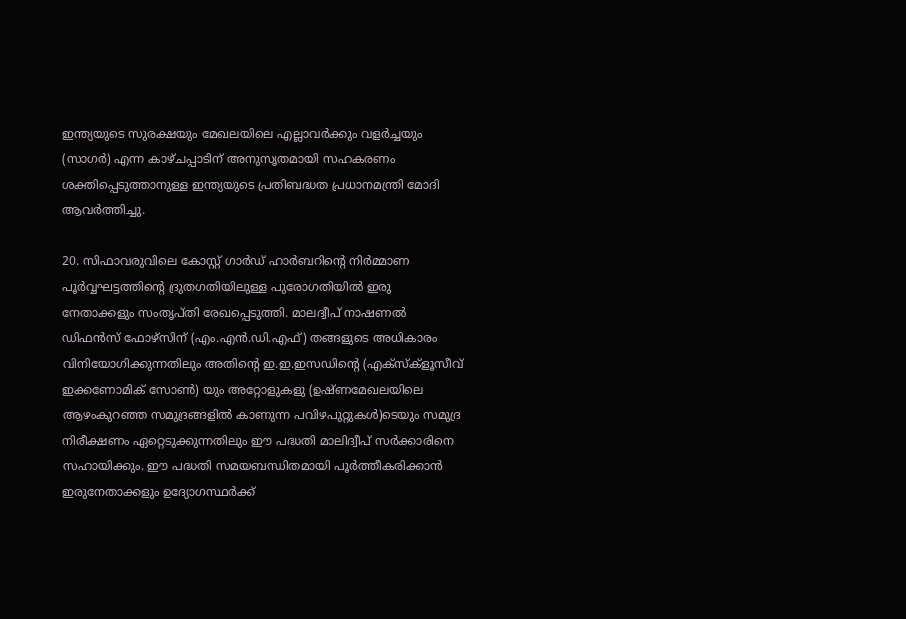ഇന്ത്യയുടെ സുരക്ഷയും മേഖലയിലെ എല്ലാവര്‍ക്കും വളര്‍ച്ചയും (സാഗര്‍) എന്ന കാഴ്ചപ്പാടിന് അനുസൃതമായി സഹകരണം ശക്തിപ്പെടുത്താനുള്ള ഇന്ത്യയുടെ പ്രതിബദ്ധത പ്രധാനമന്ത്രി മോദി ആവര്‍ത്തിച്ചു.

20. സിഫാവരുവിലെ കോസ്റ്റ് ഗാര്‍ഡ് ഹാര്‍ബറിന്റെ നിര്‍മ്മാണ പൂര്‍വ്വഘട്ടത്തിന്റെ ദ്രുതഗതിയിലുള്ള പുരോഗതിയില്‍ ഇരു നേതാക്കളും സംതൃപ്തി രേഖപ്പെടുത്തി. മാലദ്വീപ് നാഷണല്‍ ഡിഫന്‍സ് ഫോഴ്‌സിന് (എം.എന്‍.ഡി.എഫ്) തങ്ങളുടെ അധികാരം വിനിയോഗിക്കുന്നതിലും അതിന്റെ ഇ.ഇ.ഇസഡിന്റെ (എക്‌സ്‌ക്‌ളൂസീവ് ഇക്കണോമിക് സോണ്‍) യും അറ്റോളുകളു (ഉഷ്ണമേഖലയിലെ ആഴംകുറഞ്ഞ സമുദ്രങ്ങളില്‍ കാണുന്ന പവിഴപുറ്റുകള്‍)ടെയും സമുദ്ര നിരീക്ഷണം ഏറ്റെടുക്കുന്നതിലും ഈ പദ്ധതി മാലിദ്വീപ് സര്‍ക്കാരിനെ സഹായിക്കും. ഈ പദ്ധതി സമയബന്ധിതമായി പൂര്‍ത്തീകരിക്കാന്‍ ഇരുനേതാക്കളും ഉദ്യോഗസ്ഥര്‍ക്ക്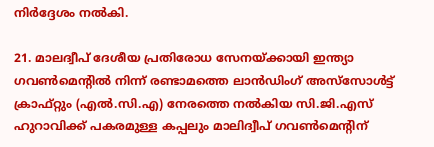നിര്‍ദ്ദേശം നല്‍കി.

21. മാലദ്വീപ് ദേശീയ പ്രതിരോധ സേനയ്ക്കായി ഇന്ത്യാ ഗവണ്‍മെന്റില്‍ നിന്ന് രണ്ടാമത്തെ ലാന്‍ഡിംഗ് അസ്‌സോള്‍ട്ട് ക്രാഫ്റ്റും (എല്‍.സി.എ) നേരത്തെ നല്‍കിയ സി.ജി.എസ് ഹുറാവിക്ക് പകരമുള്ള കപ്പലും മാലിദ്വീപ് ഗവണ്‍മെന്റിന്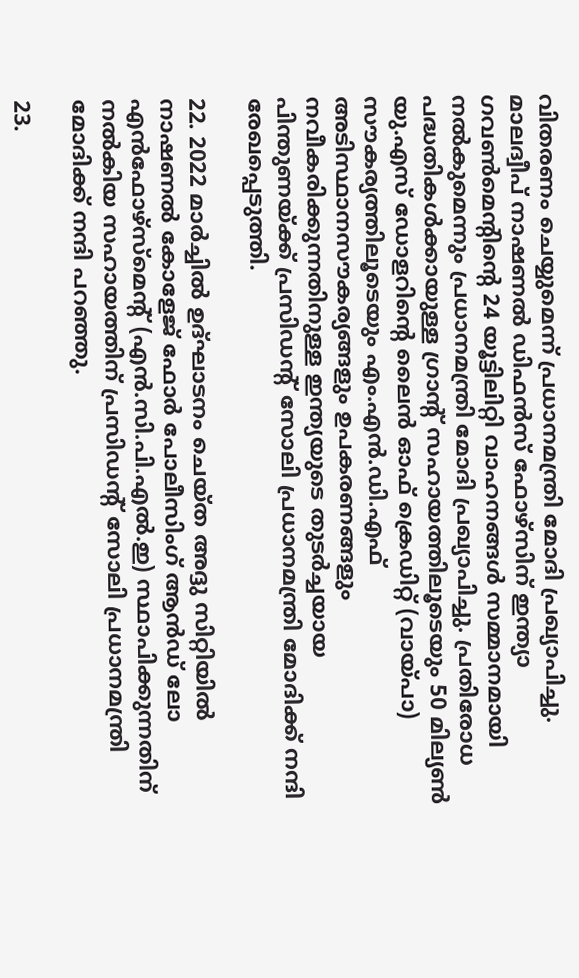വിതരണം ചെയ്യുമെന്ന് പ്രധാനമന്ത്രി മോദി പ്രഖ്യാപിച്ചു. മാലദ്വീപ് നാഷണല്‍ ഡിഫന്‍സ് ഫോഴ്‌സിന് ഇന്ത്യാ ഗവണ്‍മെന്റിന്റെ 24 യൂട്ടിലിറ്റി വാഹനങ്ങള്‍ സമ്മാനമായി നല്‍കുമെന്നും പ്രധാനമന്ത്രി മോദി പ്രഖ്യാപിച്ചു. പ്രതിരോധ പദ്ധതികള്‍ക്കായുള്ള ഗ്രാന്റ് സഹായത്തിലൂടെയും 50 മില്യണ്‍ യു.എസ് ഡോളറിന്റെ ലൈന്‍ ഓഫ് ക്രെഡിറ്റ് (വായ്പാ) സൗകര്യത്തിലൂടെയും എം.എന്‍.ഡി.എഫ് അടിസ്ഥാനസൗകര്യങ്ങളും ഉപകരണങ്ങളും നവീകരിക്കുന്നതിനുള്ള ഇന്ത്യയുടെ തുടര്‍ച്ചയായ പിന്തുണയ്ക്ക് പ്രസിഡന്റ് സോലി പ്രധാനമന്ത്രി മോദിക്ക് നന്ദി രേഖപ്പെടുത്തി.

22. 2022 മാര്‍ച്ചില്‍ ഉദ്ഘാടനം ചെയ്ത അദ്ദു സിറ്റിയില്‍ നാഷണല്‍ കോളേജ് ഫോര്‍ പോലീസിംഗ് ആന്‍ഡ് ലോ എന്‍ഫോഴ്‌സ്‌മെന്റ് (എന്‍.സി.പി.എല്‍.ഇ) സ്ഥാപിക്കുന്നതിന് നല്‍കിയ സഹായത്തിന് പ്രസിഡന്റ് സോലി പ്രധാനമന്ത്രി മോദിക്ക് നന്ദി പറഞ്ഞു.

23.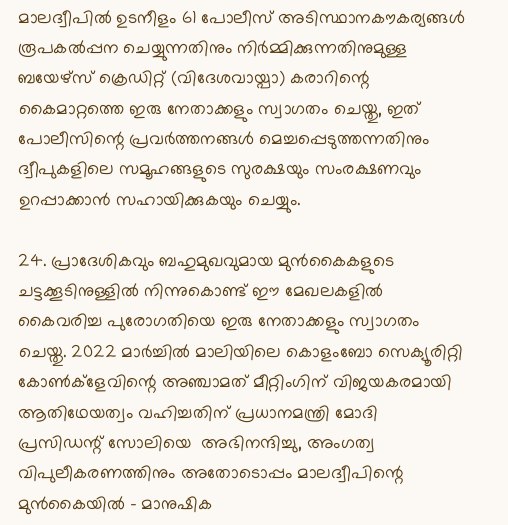മാലദ്വീപില്‍ ഉടനീളം 61 പോലീസ് അടിസ്ഥാനകൗകര്യങ്ങള്‍ രൂപകല്‍പ്പന ചെയ്യുന്നതിനും നിര്‍മ്മിക്കുന്നതിനുമുള്ള ബയേഴ്‌സ് ക്രെഡിറ്റ് (വിദേശവായ്പാ) കരാറിന്റെ കൈമാറ്റത്തെ ഇരു നേതാക്കളും സ്വാഗതം ചെയ്തു, ഇത് പോലീസിന്റെ പ്രവര്‍ത്തനങ്ങള്‍ മെച്ചപ്പെടുത്തന്നതിനും ദ്വീപുകളിലെ സമൂഹങ്ങളുടെ സുരക്ഷയും സംരക്ഷണവും ഉറപ്പാക്കാന്‍ സഹായിക്കുകയും ചെയ്യും.

24. പ്രാദേശികവും ബഹുമുഖവുമായ മുന്‍കൈകളുടെ ചട്ടക്കൂടിനുള്ളില്‍ നിന്നുകൊണ്ട് ഈ മേഖലകളില്‍ കൈവരിച്ച പുരോഗതിയെ ഇരു നേതാക്കളും സ്വാഗതം ചെയ്തു. 2022 മാര്‍ച്ചില്‍ മാലിയിലെ കൊളംബോ സെക്യൂരിറ്റി കോണ്‍ക്‌ളേവിന്റെ അഞ്ചാമത് മീറ്റിംഗിന് വിജയകരമായി ആതിഥേയത്വം വഹിച്ചതിന് പ്രധാനമന്ത്രി മോദി പ്രസിഡന്റ് സോലിയെ  അഭിനന്ദിച്ചു, അംഗത്വ വിപുലീകരണത്തിനും അതോടൊപ്പം മാലദ്വീപിന്റെ മുന്‍കൈയില്‍ - മാനുഷിക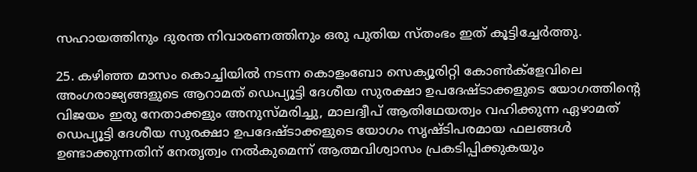സഹായത്തിനും ദുരന്ത നിവാരണത്തിനും ഒരു പുതിയ സ്തംഭം ഇത് കൂട്ടിച്ചേര്‍ത്തു.

25. കഴിഞ്ഞ മാസം കൊച്ചിയില്‍ നടന്ന കൊളംബോ സെക്യൂരിറ്റി കോണ്‍ക്‌ളേവിലെ അംഗരാജ്യങ്ങളുടെ ആറാമത് ഡെപ്യൂട്ടി ദേശീയ സുരക്ഷാ ഉപദേഷ്ടാക്കളുടെ യോഗത്തിന്റെ വിജയം ഇരു നേതാക്കളും അനുസ്മരിച്ചു, മാലദ്വീപ് ആതിഥേയത്വം വഹിക്കുന്ന ഏഴാമത് ഡെപ്യൂട്ടി ദേശീയ സുരക്ഷാ ഉപദേഷ്ടാക്കളുടെ യോഗം സൃഷ്ടിപരമായ ഫലങ്ങള്‍ ഉണ്ടാക്കുന്നതിന് നേതൃത്വം നല്‍കുമെന്ന് ആത്മവിശ്വാസം പ്രകടിപ്പിക്കുകയും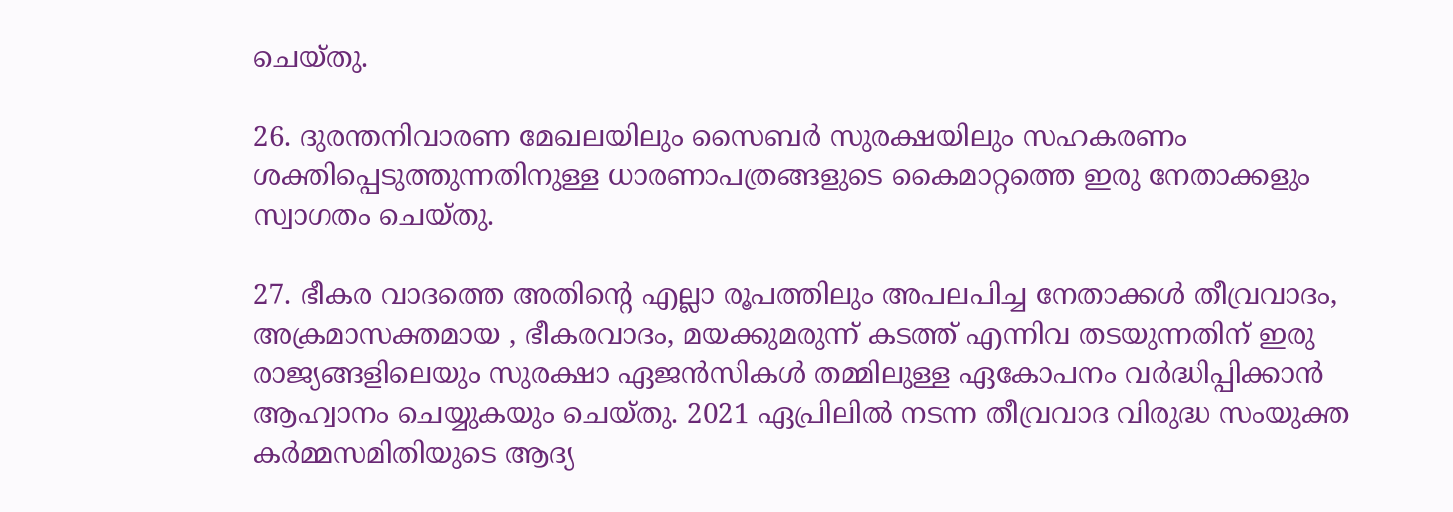ചെയ്തു.

26. ദുരന്തനിവാരണ മേഖലയിലും സൈബര്‍ സുരക്ഷയിലും സഹകരണം ശക്തിപ്പെടുത്തുന്നതിനുള്ള ധാരണാപത്രങ്ങളുടെ കൈമാറ്റത്തെ ഇരു നേതാക്കളും സ്വാഗതം ചെയ്തു.

27. ഭീകര വാദത്തെ അതിന്റെ എല്ലാ രൂപത്തിലും അപലപിച്ച നേതാക്കള്‍ തീവ്രവാദം, അക്രമാസക്തമായ , ഭീകരവാദം, മയക്കുമരുന്ന് കടത്ത് എന്നിവ തടയുന്നതിന് ഇരു രാജ്യങ്ങളിലെയും സുരക്ഷാ ഏജന്‍സികള്‍ തമ്മിലുള്ള ഏകോപനം വര്‍ദ്ധിപ്പിക്കാന്‍ ആഹ്വാനം ചെയ്യുകയും ചെയ്തു. 2021 ഏപ്രിലില്‍ നടന്ന തീവ്രവാദ വിരുദ്ധ സംയുക്ത കര്‍മ്മസമിതിയുടെ ആദ്യ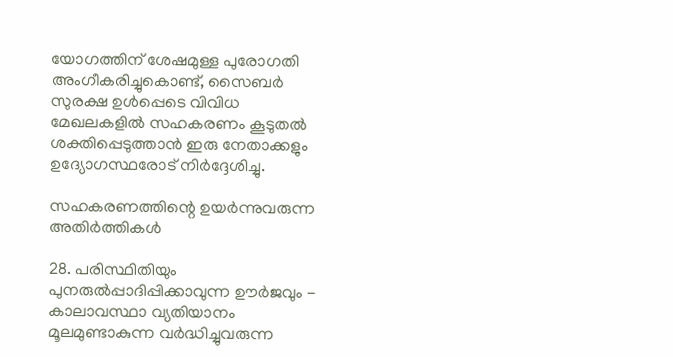യോഗത്തിന് ശേഷമുള്ള പുരോഗതി അംഗീകരിച്ചുകൊണ്ട്, സൈബര്‍ സുരക്ഷ ഉള്‍പ്പെടെ വിവിധ മേഖലകളില്‍ സഹകരണം കൂടുതല്‍ ശക്തിപ്പെടുത്താന്‍ ഇരു നേതാക്കളും ഉദ്യോഗസ്ഥരോട് നിര്‍ദ്ദേശിച്ചു.

സഹകരണത്തിന്റെ ഉയര്‍ന്നുവരുന്ന അതിര്‍ത്തികള്‍

28. പരിസ്ഥിതിയും പുനരുല്‍പ്പാദിപ്പിക്കാവുന്ന ഊര്‍ജവും - കാലാവസ്ഥാ വ്യതിയാനം മൂലമുണ്ടാകുന്ന വര്‍ദ്ധിച്ചുവരുന്ന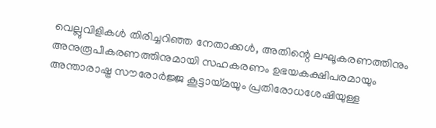വെല്ലുവിളികള്‍ തിരിച്ചറിഞ്ഞ നേതാക്കള്‍, അതിന്റെ ലഘൂകരണത്തിനും അനുരൂപീകരണത്തിനുമായി സഹകരണം ഉഭയകക്ഷിപരമായും അന്താരാഷ്ട്ര സൗരോര്‍ജ്ജ കൂട്ടായ്മയും പ്രതിരോധശേഷിയുള്ള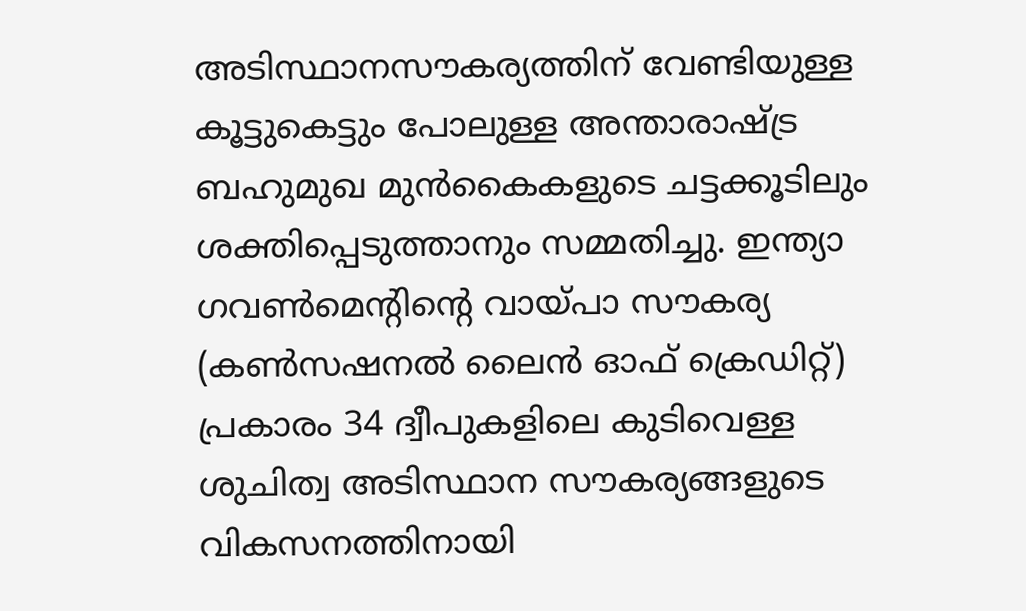അടിസ്ഥാനസൗകര്യത്തിന് വേണ്ടിയുള്ള കൂട്ടുകെട്ടും പോലുള്ള അന്താരാഷ്ട്ര ബഹുമുഖ മുന്‍കൈകളുടെ ചട്ടക്കൂടിലും ശക്തിപ്പെടുത്താനും സമ്മതിച്ചു. ഇന്ത്യാ ഗവണ്‍മെന്റിന്റെ വായ്പാ സൗകര്യ (കണ്‍സഷനല്‍ ലൈന്‍ ഓഫ് ക്രെഡിറ്റ്) പ്രകാരം 34 ദ്വീപുകളിലെ കുടിവെള്ള ശുചിത്വ അടിസ്ഥാന സൗകര്യങ്ങളുടെ വികസനത്തിനായി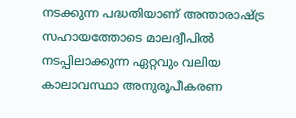നടക്കുന്ന പദ്ധതിയാണ് അന്താരാഷ്ട്ര സഹായത്തോടെ മാലദ്വീപില്‍ നടപ്പിലാക്കുന്ന ഏറ്റവും വലിയ കാലാവസ്ഥാ അനുരൂപീകരണ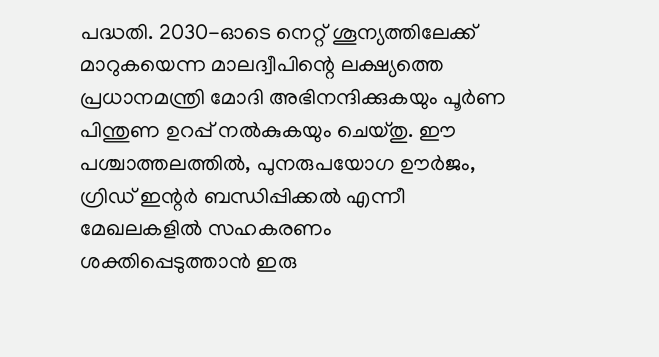പദ്ധതി. 2030-ഓടെ നെറ്റ് ശൂന്യത്തിലേക്ക് മാറുകയെന്ന മാലദ്വീപിന്റെ ലക്ഷ്യത്തെ പ്രധാനമന്ത്രി മോദി അഭിനന്ദിക്കുകയും പൂര്‍ണ പിന്തുണ ഉറപ്പ് നല്‍കുകയും ചെയ്തു. ഈ പശ്ചാത്തലത്തില്‍, പുനരുപയോഗ ഊര്‍ജം, ഗ്രിഡ് ഇന്റര്‍ ബന്ധിപ്പിക്കല്‍ എന്നീ മേഖലകളില്‍ സഹകരണം ശക്തിപ്പെടുത്താന്‍ ഇരു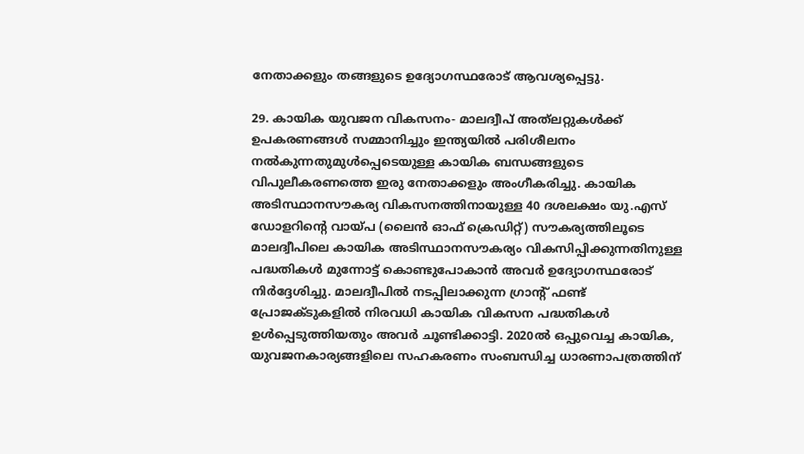നേതാക്കളും തങ്ങളുടെ ഉദ്യോഗസ്ഥരോട് ആവശ്യപ്പെട്ടു.

29. കായിക യുവജന വികസനം- മാലദ്വീപ് അത്‌ലറ്റുകള്‍ക്ക് ഉപകരണങ്ങള്‍ സമ്മാനിച്ചും ഇന്ത്യയില്‍ പരിശീലനം നല്‍കുന്നതുമുള്‍പ്പെടെയുള്ള കായിക ബന്ധങ്ങളുടെ വിപുലീകരണത്തെ ഇരു നേതാക്കളും അംഗീകരിച്ചു. കായിക അടിസ്ഥാനസൗകര്യ വികസനത്തിനായുള്ള 40 ദശലക്ഷം യു.എസ് ഡോളറിന്റെ വായ്പ (ലൈന്‍ ഓഫ് ക്രെഡിറ്റ്) സൗകര്യത്തിലൂടെ മാലദ്വീപിലെ കായിക അടിസ്ഥാനസൗകര്യം വികസിപ്പിക്കുന്നതിനുള്ള പദ്ധതികള്‍ മുന്നോട്ട് കൊണ്ടുപോകാന്‍ അവര്‍ ഉദ്യോഗസ്ഥരോട് നിര്‍ദ്ദേശിച്ചു. മാലദ്വീപില്‍ നടപ്പിലാക്കുന്ന ഗ്രാന്റ് ഫണ്ട് പ്രോജക്ടുകളില്‍ നിരവധി കായിക വികസന പദ്ധതികള്‍ ഉള്‍പ്പെടുത്തിയതും അവര്‍ ചൂണ്ടിക്കാട്ടി. 2020ല്‍ ഒപ്പുവെച്ച കായിക, യുവജനകാര്യങ്ങളിലെ സഹകരണം സംബന്ധിച്ച ധാരണാപത്രത്തിന്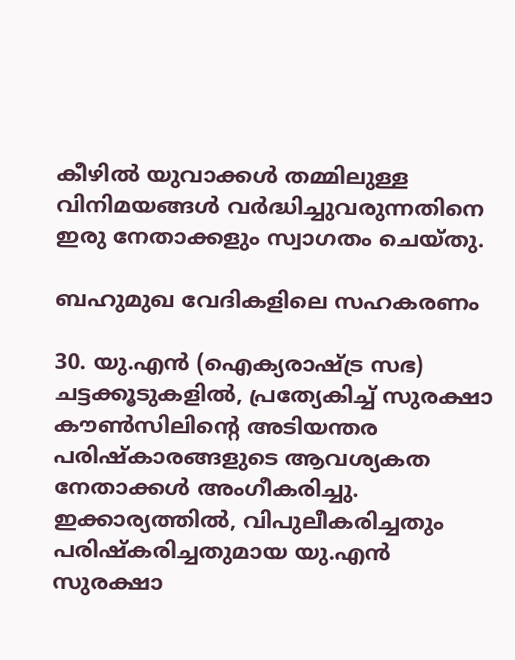കീഴില്‍ യുവാക്കള്‍ തമ്മിലുള്ള വിനിമയങ്ങള്‍ വര്‍ദ്ധിച്ചുവരുന്നതിനെ ഇരു നേതാക്കളും സ്വാഗതം ചെയ്തു.

ബഹുമുഖ വേദികളിലെ സഹകരണം

30. യു.എന്‍ (ഐക്യരാഷ്ട്ര സഭ) ചട്ടക്കൂടുകളില്‍, പ്രത്യേകിച്ച് സുരക്ഷാ കൗണ്‍സിലിന്റെ അടിയന്തര പരിഷ്‌കാരങ്ങളുടെ ആവശ്യകത നേതാക്കള്‍ അംഗീകരിച്ചു. ഇക്കാര്യത്തില്‍, വിപുലീകരിച്ചതും പരിഷ്‌കരിച്ചതുമായ യു.എന്‍ സുരക്ഷാ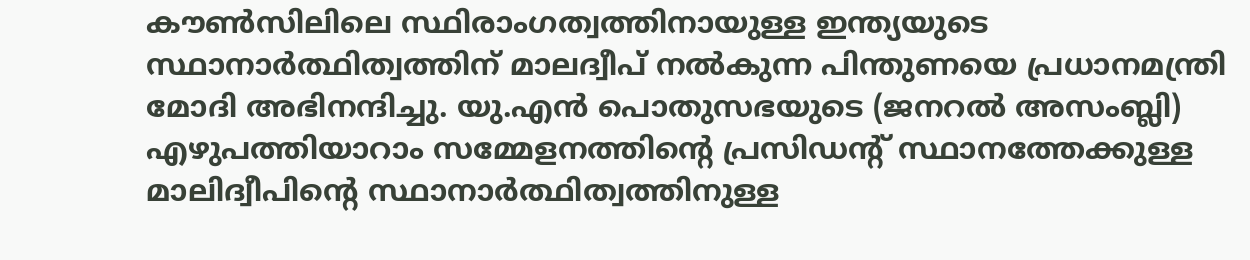കൗണ്‍സിലിലെ സ്ഥിരാംഗത്വത്തിനായുള്ള ഇന്ത്യയുടെ സ്ഥാനാര്‍ത്ഥിത്വത്തിന് മാലദ്വീപ് നല്‍കുന്ന പിന്തുണയെ പ്രധാനമന്ത്രി മോദി അഭിനന്ദിച്ചു. യു.എന്‍ പൊതുസഭയുടെ (ജനറല്‍ അസംബ്ലി) എഴുപത്തിയാറാം സമ്മേളനത്തിന്റെ പ്രസിഡന്റ് സ്ഥാനത്തേക്കുള്ള മാലിദ്വീപിന്റെ സ്ഥാനാര്‍ത്ഥിത്വത്തിനുള്ള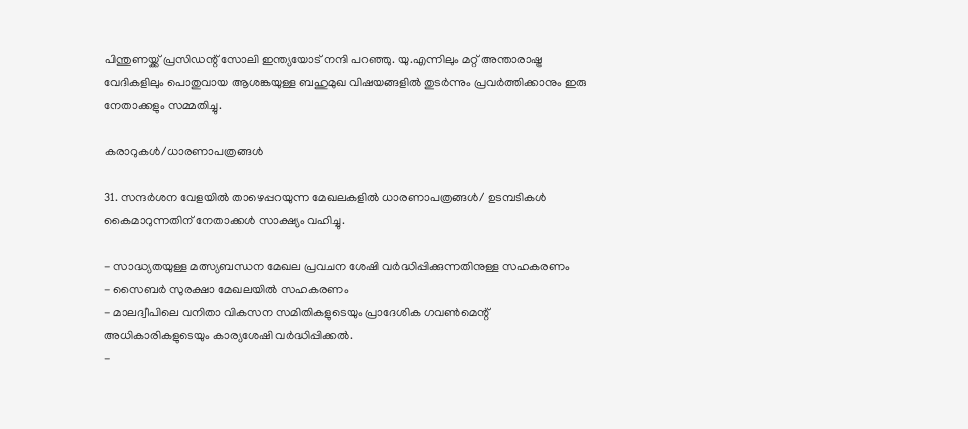പിന്തുണയ്ക്ക് പ്രസിഡന്റ് സോലി ഇന്ത്യയോട് നന്ദി പറഞ്ഞു. യു.എന്നിലും മറ്റ് അന്താരാഷ്ട്ര വേദികളിലും പൊതുവായ ആശങ്കയുള്ള ബഹുമുഖ വിഷയങ്ങളില്‍ തുടര്‍ന്നും പ്രവര്‍ത്തിക്കാനും ഇരു നേതാക്കളും സമ്മതിച്ചു.

കരാറുകള്‍/ധാരണാപത്രങ്ങള്‍

31. സന്ദര്‍ശന വേളയില്‍ താഴെപ്പറയുന്ന മേഖലകളില്‍ ധാരണാപത്രങ്ങള്‍/ ഉടമ്പടികള്‍ കൈമാറുന്നതിന് നേതാക്കള്‍ സാക്ഷ്യം വഹിച്ചു.

- സാദ്ധ്യതയുള്ള മത്സ്യബന്ധന മേഖല പ്രവചന ശേഷി വര്‍ദ്ധിപ്പിക്കുന്നതിനുള്ള സഹകരണം
- സൈബര്‍ സുരക്ഷാ മേഖലയില്‍ സഹകരണം
- മാലദ്വീപിലെ വനിതാ വികസന സമിതികളുടെയും പ്രാദേശിക ഗവണ്‍മെന്റ് അധികാരികളുടെയും കാര്യശേഷി വര്‍ദ്ധിപ്പിക്കല്‍.
-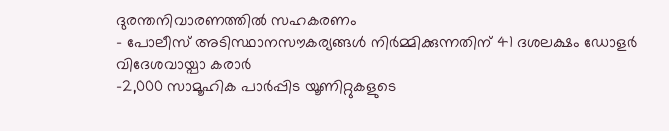ദുരന്തനിവാരണത്തില്‍ സഹകരണം
- പോലീസ് അടിസ്ഥാനസൗകര്യങ്ങള്‍ നിര്‍മ്മിക്കുന്നതിന് 41 ദശലക്ഷം ഡോളര്‍ വിദേശവായ്പാ കരാര്‍
-2,000 സാമൂഹിക പാര്‍പ്പിട യൂണിറ്റുകളുടെ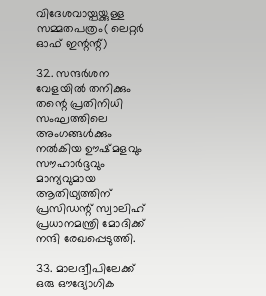വിദേശവായ്പയ്ക്കുള്ള സമ്മതപത്രം( ലെറ്റര്‍ ഓഫ് ഇന്റന്റ്)

32. സന്ദര്‍ശന വേളയില്‍ തനിക്കും തന്റെ പ്രതിനിധി സംഘത്തിലെ അംഗങ്ങള്‍ക്കും നല്‍കിയ ഊഷ്മളവും സൗഹാര്‍ദ്ദവും മാന്യവുമായ ആതിഥ്യത്തിന് പ്രസിഡന്റ് സ്വാലിഹ് പ്രധാനമന്ത്രി മോദിക്ക് നന്ദി രേഖപ്പെടുത്തി.

33. മാലദ്വീപിലേക്ക് ഒരു ഔദ്യോഗിക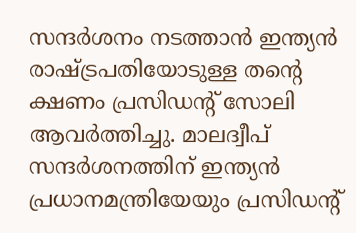സന്ദര്‍ശനം നടത്താന്‍ ഇന്ത്യന്‍ രാഷ്ട്രപതിയോടുള്ള തന്റെ ക്ഷണം പ്രസിഡന്റ് സോലി ആവര്‍ത്തിച്ചു. മാലദ്വീപ് സന്ദര്‍ശനത്തിന് ഇന്ത്യന്‍ പ്രധാനമന്ത്രിയേയും പ്രസിഡന്റ്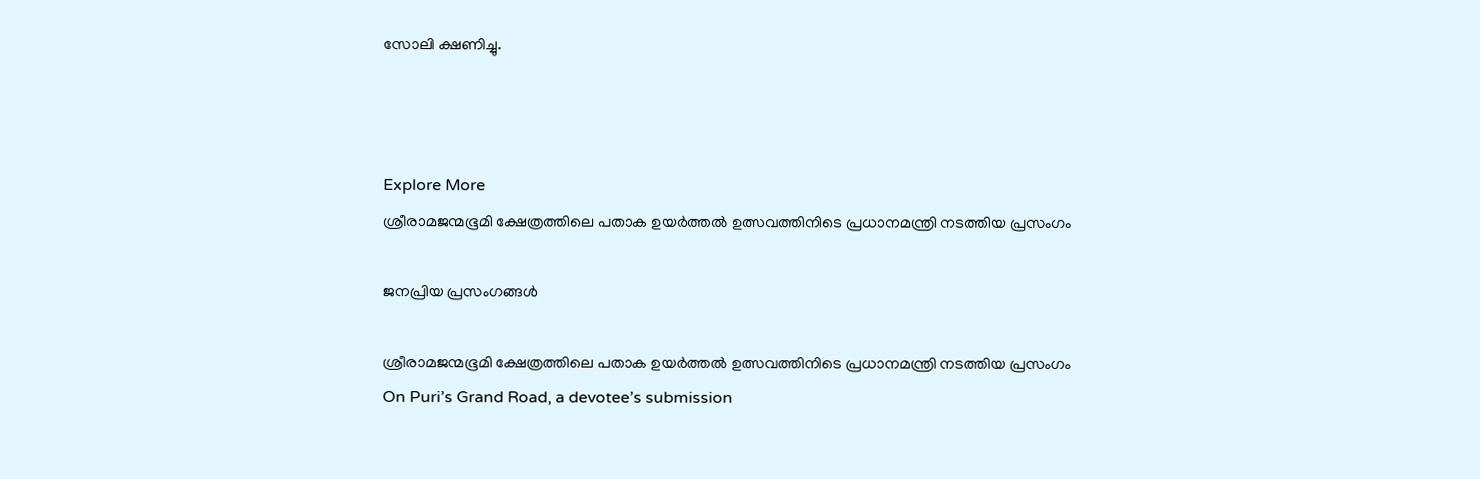സോലി ക്ഷണിച്ചു.



Explore More
ശ്രീരാമജന്മഭൂമി ക്ഷേത്രത്തിലെ പതാക ഉയർത്തൽ ഉത്സവത്തിനിടെ പ്രധാനമന്ത്രി നടത്തിയ പ്രസംഗം

ജനപ്രിയ പ്രസംഗങ്ങൾ

ശ്രീരാമജന്മഭൂമി ക്ഷേത്രത്തിലെ പതാക ഉയർത്തൽ ഉത്സവത്തിനിടെ പ്രധാനമന്ത്രി നടത്തിയ പ്രസംഗം
On Puri’s Grand Road, a devotee’s submission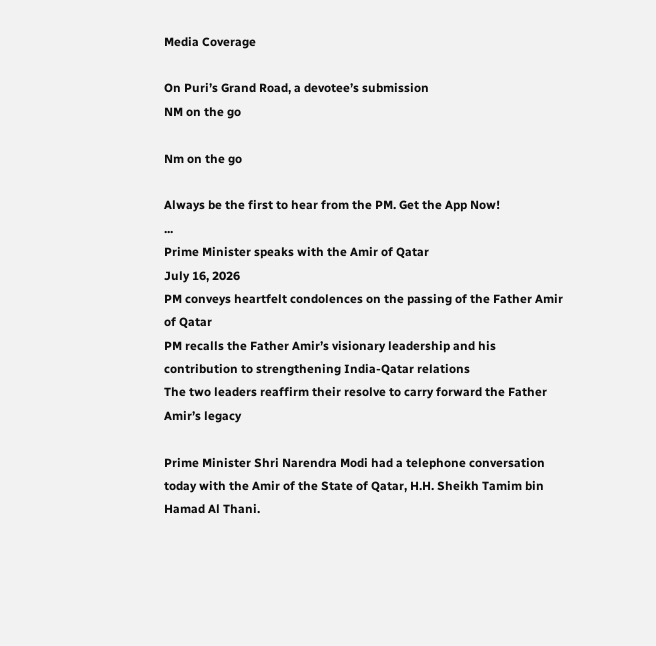Media Coverage

On Puri’s Grand Road, a devotee’s submission
NM on the go

Nm on the go

Always be the first to hear from the PM. Get the App Now!
...
Prime Minister speaks with the Amir of Qatar
July 16, 2026
PM conveys heartfelt condolences on the passing of the Father Amir of Qatar
PM recalls the Father Amir’s visionary leadership and his contribution to strengthening India-Qatar relations
The two leaders reaffirm their resolve to carry forward the Father Amir’s legacy

Prime Minister Shri Narendra Modi had a telephone conversation today with the Amir of the State of Qatar, H.H. Sheikh Tamim bin Hamad Al Thani.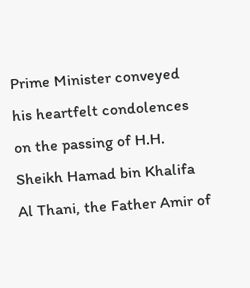Prime Minister conveyed his heartfelt condolences on the passing of H.H. Sheikh Hamad bin Khalifa Al Thani, the Father Amir of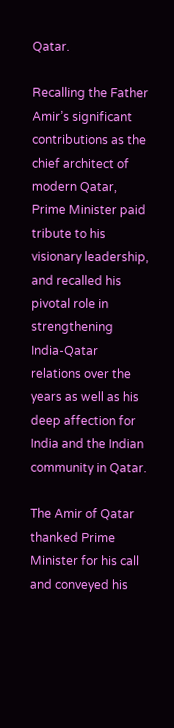Qatar.

Recalling the Father Amir’s significant contributions as the chief architect of modern Qatar, Prime Minister paid tribute to his visionary leadership, and recalled his pivotal role in strengthening India-Qatar relations over the years as well as his deep affection for India and the Indian community in Qatar.

The Amir of Qatar thanked Prime Minister for his call and conveyed his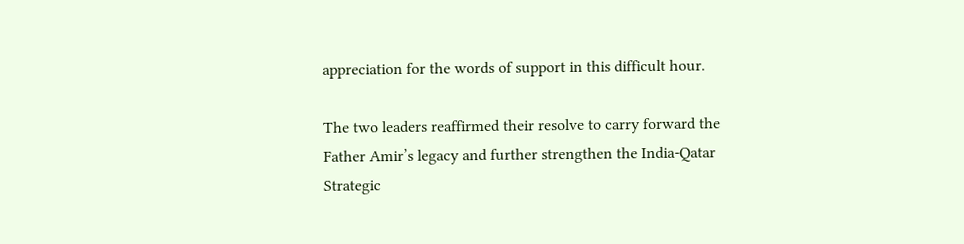appreciation for the words of support in this difficult hour.

The two leaders reaffirmed their resolve to carry forward the Father Amir’s legacy and further strengthen the India-Qatar Strategic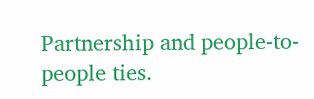Partnership and people-to-people ties.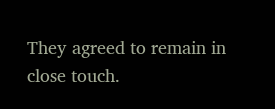They agreed to remain in close touch.